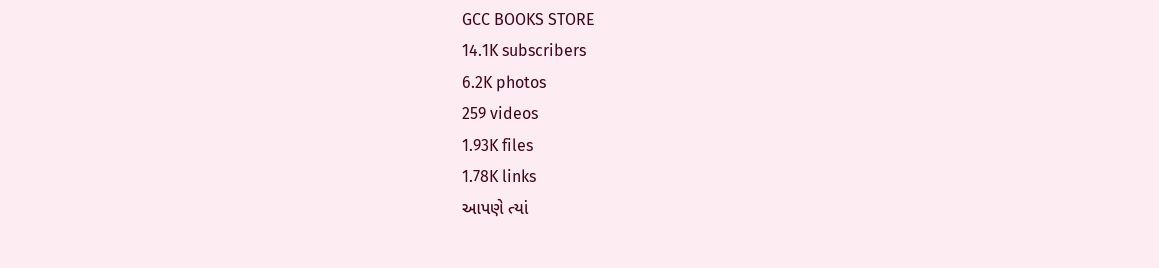GCC BOOKS STORE
14.1K subscribers
6.2K photos
259 videos
1.93K files
1.78K links
આપણે ત્યાં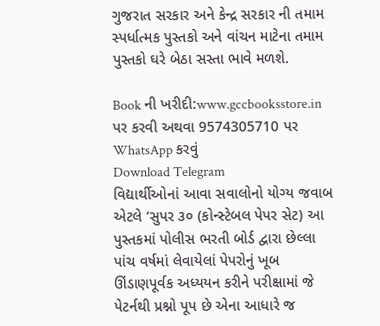ગુજરાત સરકાર અને કેન્દ્ર સરકાર ની તમામ સ્પર્ધાત્મક પુસ્તકો અને વાંચન માટેના તમામ પુસ્તકો ઘરે બેઠા સસ્તા ભાવે મળશે.

Book ની ખરીદી:www.gccbooksstore.in પર કરવી અથવા 9574305710 પર WhatsApp કરવું
Download Telegram
વિદ્યાર્થીઓનાં આવા સવાલોનો યોગ્ય જવાબ એટલે ‘સુપર ૩૦ (કોન્સ્ટેબલ પેપર સેટ) આ પુસ્તકમાં પોલીસ ભરતી બોર્ડ દ્વારા છેલ્લા પાંચ વર્ષમાં લેવાયેલાં પેપરોનું ખૂબ ઊંડાણપૂર્વક અધ્યયન કરીને પરીક્ષામાં જે પેટર્નથી પ્રશ્નો પૂપ છે એના આધારે જ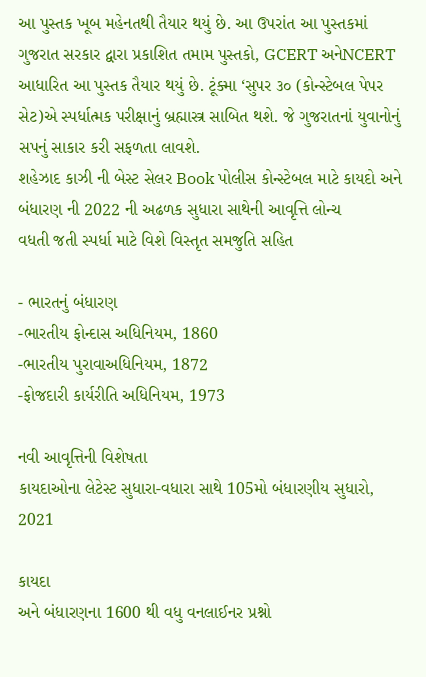આ પુસ્તક ખૂબ મહેનતથી તૈયાર થયું છે. આ ઉપરાંત આ પુસ્તકમાં ગુજરાત સરકાર દ્વારા પ્રકાશિત તમામ પુસ્તકો, GCERT અનેNCERT આધારિત આ પુસ્તક તૈયાર થયું છે. ટૂંક્મા ‘સુપર ૩૦ (કોન્સ્ટેબલ પેપર સેટ)એ સ્પર્ધાત્મક પરીક્ષાનું બ્રહ્માસ્ત્ર સાબિત થશે. જે ગુજરાતનાં યુવાનોનું સપનું સાકાર કરી સફળતા લાવશે.
શહેઝાદ કાઝી ની બેસ્ટ સેલર Book પોલીસ કોન્સ્ટેબલ માટે કાયદો અને બંધારણ ની 2022 ની અઢળક સુધારા સાથેની આવૃત્તિ લોન્ચ
વધતી જતી સ્પર્ધા માટે વિશે વિસ્તૃત સમજુતિ સહિત

- ભારતનું બંધારણ
-ભારતીય ફોન્દાસ અધિનિયમ, 1860
-ભારતીય પુરાવાઅધિનિયમ, 1872
-ફોજદારી કાર્યરીતિ અધિનિયમ, 1973

નવી આવૃત્તિની વિશેષતા
કાયદાઓના લેટેસ્ટ સુધારા-વધારા સાથે 105મો બંધારણીય સુધારો, 2021

કાયદા
અને બંધારણના 1600 થી વધુ વનલાઈનર પ્રશ્નો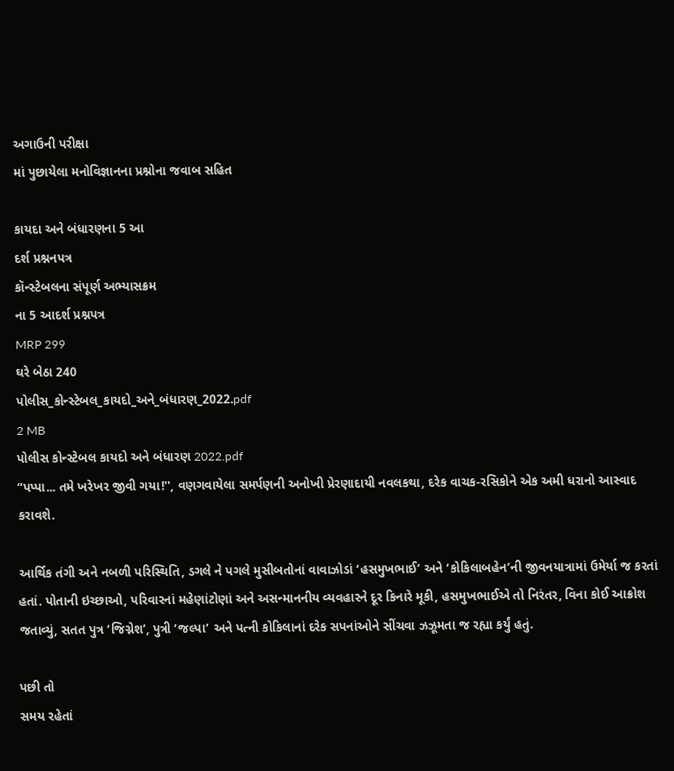અગાઉની પરીક્ષા
માં પુછાયેલા મનોવિજ્ઞાનના પ્રશ્નોના જવાબ સહિત

કાયદા અને બંધારણના 5 આ
દર્શ પ્રશ્નનપત્ર
કૉન્સ્ટેબલના સંપૂર્ણ અભ્યાસક્રમ
ના 5 આદર્શ પ્રશ્નપત્ર
MRP 299
ઘરે બેઠા 240
પોલીસ_કોન્સ્ટેબલ_કાયદો_અને_બંધારણ_2022.pdf
2 MB
પોલીસ કોન્સ્ટેબલ કાયદો અને બંધારણ 2022.pdf
“પપ્પા... તમે ખરેખર જીવી ગયા!'', વણગવાયેલા સમર્પણની અનોખી પ્રેરણાદાયી નવલકથા, દરેક વાચક-રસિકોને એક અમી ધરાનો આસ્વાદ કરાવશે.

આર્થિક તંગી અને નબળી પરિસ્થિતિ, ડગલે ને પગલે મુસીબતોનાં વાવાઝોડાં ‘હસમુખભાઈ’ અને ‘કોકિલાબહેન’ની જીવનયાત્રામાં ઉમેર્યા જ કરતાં હતાં. પોતાની ઇચ્છાઓ, પરિવારનાં મહેણાંટોણાં અને અસન્માનનીય વ્યવહારને દૂર કિનારે મૂકી, હસમુખભાઈએ તો નિરંતર, વિના કોઈ આક્રોશ જતાવ્યું, સતત પુત્ર ‘જિગ્નેશ’, પુત્રી ‘જલ્પા’ અને પત્ની કોકિલાનાં દરેક સપનાંઓને સીંચવા ઝઝૂમતા જ રહ્યા કર્યું હતું.

પછી તો
સમય રહેતાં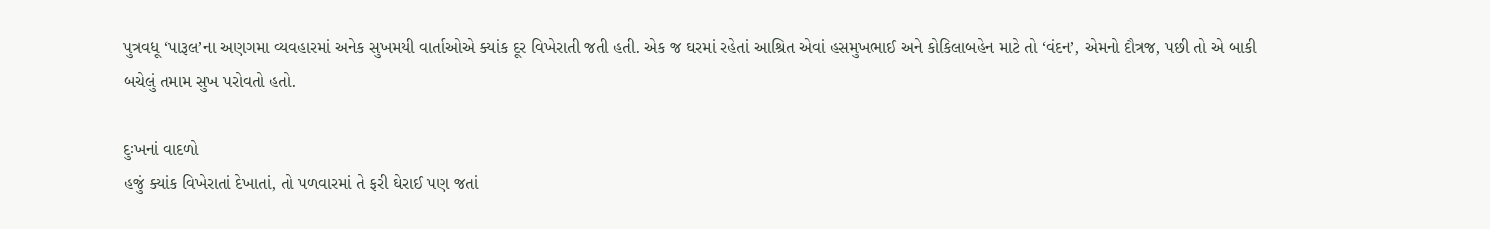પુત્રવધૂ ‘પારૂલ’ના અણગમા વ્યવહારમાં અનેક સુખમયી વાર્તાઓએ ક્યાંક દૂર વિખેરાતી જતી હતી. એક જ ઘરમાં રહેતાં આશ્રિત એવાં હસમુખભાઈ અને કોકિલાબહેન માટે તો ‘વંદન’, એમનો દૌત્રજ, પછી તો એ બાકી બચેલું તમામ સુખ પરોવતો હતો.

દુઃખનાં વાદળો
હજું ક્યાંક વિખેરાતાં દેખાતાં, તો પળવારમાં તે ફરી ઘેરાઈ પણ જતાં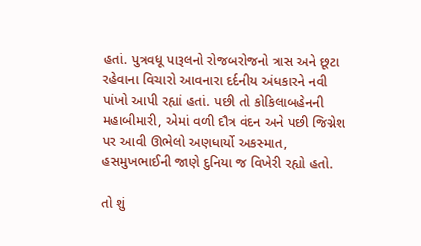હતાં. પુત્રવધૂ પારૂલનો રોજબરોજનો ત્રાસ અને છૂટા રહેવાના વિચારો આવનારા દર્દનીય અંધકારને નવી પાંખો આપી રહ્યાં હતાં. પછી તો કોકિલાબહેનની મહાબીમારી, એમાં વળી દૌત્ર વંદન અને પછી જિગ્નેશ પર આવી ઊભેલો અણધાર્યો અકસ્માત, હસમુખભાઈની જાણે દુનિયા જ વિખેરી રહ્યો હતો.

તો શું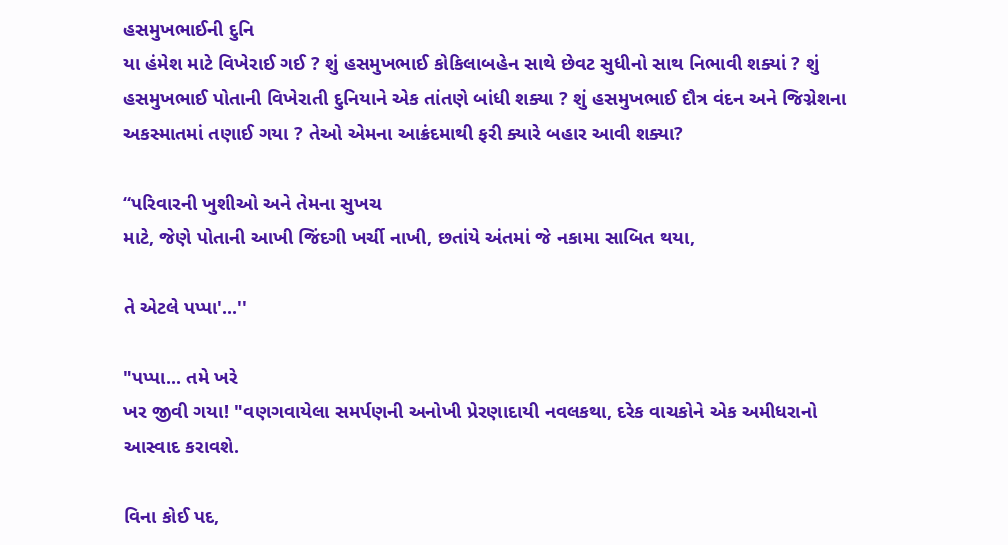હસમુખભાઈની દુનિ
યા હંમેશ માટે વિખેરાઈ ગઈ ? શું હસમુખભાઈ કોકિલાબહેન સાથે છેવટ સુધીનો સાથ નિભાવી શક્યાં ? શું હસમુખભાઈ પોતાની વિખેરાતી દુનિયાને એક તાંતણે બાંધી શક્યા ? શું હસમુખભાઈ દૌત્ર વંદન અને જિગ્નેશના અકસ્માતમાં તણાઈ ગયા ? તેઓ એમના આક્રંદમાથી ફરી ક્યારે બહાર આવી શક્યા?

“પરિવારની ખુશીઓ અને તેમના સુખચ
માટે, જેણે પોતાની આખી જિંદગી ખર્ચી નાખી, છતાંયે અંતમાં જે નકામા સાબિત થયા,

તે એટલે પપ્પા'...''

"પપ્પા... તમે ખરે
ખર જીવી ગયા! "વણગવાયેલા સમર્પણની અનોખી પ્રેરણાદાયી નવલકથા, દરેક વાચકોને એક અમીધરાનો આસ્વાદ કરાવશે.

વિના કોઈ પદ,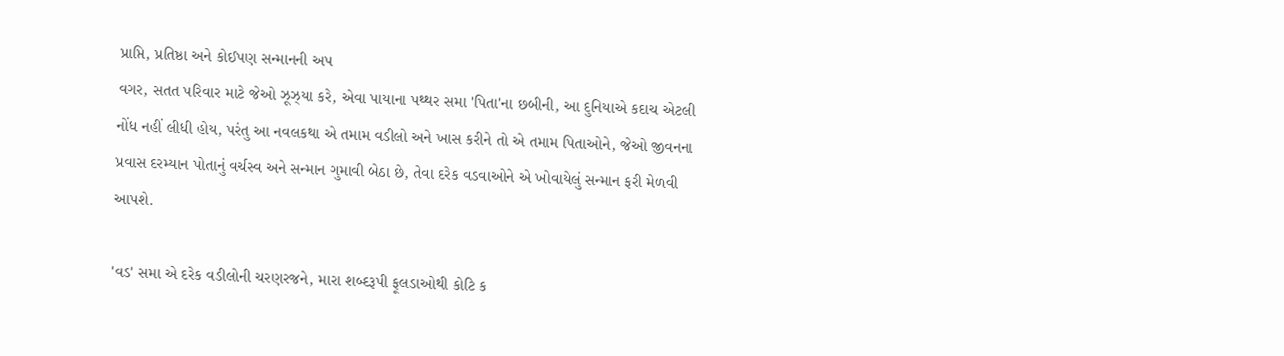પ્રાપ્તિ, પ્રતિષ્ઠા અને કોઈપણ સન્માનની અપ
વગર, સતત પરિવાર માટે જેઓ ઝૂઝ્યા કરે, એવા પાયાના પથ્થર સમા 'પિતા'ના છબીની, આ દુનિયાએ કદાચ એટલી નોંધ નહીં લીધી હોય, પરંતુ આ નવલકથા એ તમામ વડીલો અને ખાસ કરીને તો એ તમામ પિતાઓને, જેઓ જીવનના પ્રવાસ દરમ્યાન પોતાનું વર્ચસ્વ અને સન્માન ગુમાવી બેઠા છે, તેવા દરેક વડવાઓને એ ખોવાયેલું સન્માન ફરી મેળવી આપશે.

'વડ' સમા એ દરેક વડીલોની ચરણરજને, મારા શબ્દરૂપી ફૂલડાઓથી કોટિ ક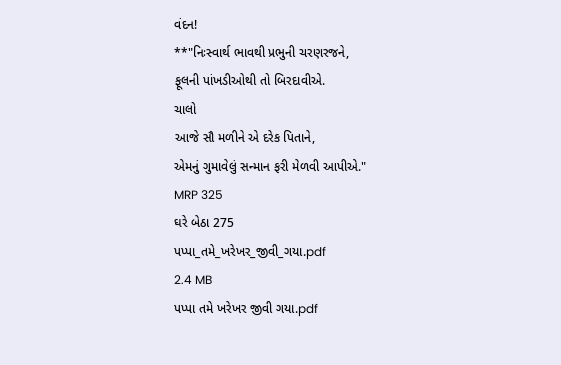વંદન!
**"નિઃસ્વાર્થ ભાવથી પ્રભુની ચરણરજને,
ફૂલની પાંખડીઓથી તો બિરદાવીએ.
ચાલો
આજે સૌ મળીને એ દરેક પિતાને,
એમનું ગુમાવેલું સન્માન ફરી મેળવી આપીએ."
MRP 325
ઘરે બેઠા 275
પપ્પા_તમે_ખરેખર_જીવી_ગયા.pdf
2.4 MB
પપ્પા તમે ખરેખર જીવી ગયા.pdf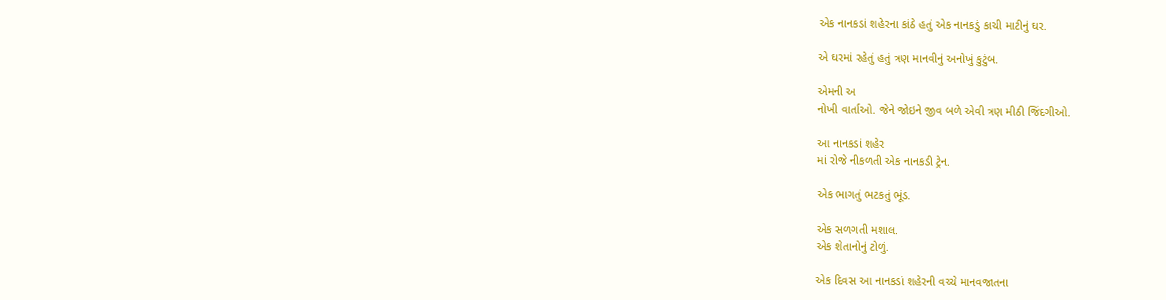એક નાનકડાં શહેરના કાંઠે હતું એક નાનકડું કાચી માટીનું ઘર.

એ ઘરમાં રહેતું હતું ત્રણ માનવીનું અનોખું કુટુંબ.

એમની અ
નોખી વાર્તાઓ. જેને જોઇને જીવ બળે એવી ત્રણ મીઠી જિંદગીઓ.

આ નાનકડાં શહેર
માં રોજે નીકળતી એક નાનકડી ટ્રેન.

એક ભાગતું ભટકતું ભૂંડ.

એક સળગતી મશાલ.
એક શેતાનોનું ટોળું.

એક દિવસ આ નાનકડાં શહેરની વચ્ચે માનવજાતના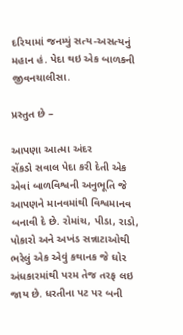દરિયામાં જનમ્યું સત્ય-અસત્યનું મહાન હં. પેદા થઇ એક બાળકની જીવનચાલીસા.

પ્રસ્તુત છે –

આપણા આત્મા અંદર
સેંકડો સવાલ પેદા કરી દેતી એક એવાં બાળવિશ્વની અનુભૂતિ જે આપણને માનવમાંથી વિશ્વમાનવ બનાવી દે છે. રોમાંચ, પીડા, રાડો, પોકારો અને અખંડ સન્નાટાઓથી ભરેલું એક એવું કથાનક જે ઘોર અંધકારમાંથી પરમ તેજ તરફ લઇ જાય છે. ધરતીના પટ પર બની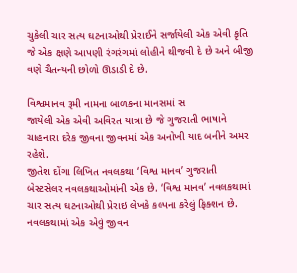ચુકેલી ચાર સત્ય ઘટનાઓથી પ્રેરાઈને સર્જાયેલી એક એવી કૃતિ જે એક ક્ષણે આપણી રંગરંગમાં લોહીને થીજવી દે છે અને બીજી વણે ચૈતન્યની છોળો ઊડાડી દે છે.

વિશ્વમાનવ રૂમી નામના બાળકના માનસમાં સ
જાયેલી એક એવી અવિરત યાત્રા છે જે ગુજરાતી ભાષાને ચાહનારા દરેક જીવના જીવનમાં એક અનોખી યાદ બનીને અમર રહેશે.
જીતેશ દોંગા લિખિત નવલકથા ‘વિશ્વ માનવ’ ગુજરાતી બેસ્ટસેલર નવલકથાઓમાંની એક છે. ‘વિશ્વ માનવ’ નવલકથામાં ચાર સત્ય ઘટનાઓથી પ્રેરાઇ લેખકે કલ્પના કરેલું ફિક્શન છે. નવલકથામાં એક એવું જીવન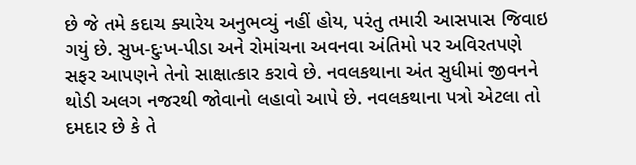છે જે તમે કદાચ ક્યારેય અનુભવ્યું નહીં હોય, પરંતુ તમારી આસપાસ જિવાઇ ગયું છે. સુખ-દુઃખ-પીડા અને રોમાંચના અવનવા અંતિમો પર અવિરતપણે સફર આપણને તેનો સાક્ષાત્કાર કરાવે છે. નવલકથાના અંત સુધીમાં જીવનને થોડી અલગ નજરથી જોવાનો લહાવો આપે છે. નવલકથાના પત્રો એટલા તો દમદાર છે કે તે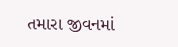તમારા જીવનમાં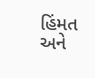હિંમત અને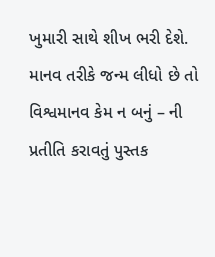ખુમારી સાથે શીખ ભરી દેશે. માનવ તરીકે જન્મ લીધો છે તો વિશ્વમાનવ કેમ ન બનું – ની પ્રતીતિ કરાવતું પુસ્તક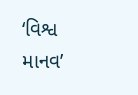‘વિશ્વ માનવ’